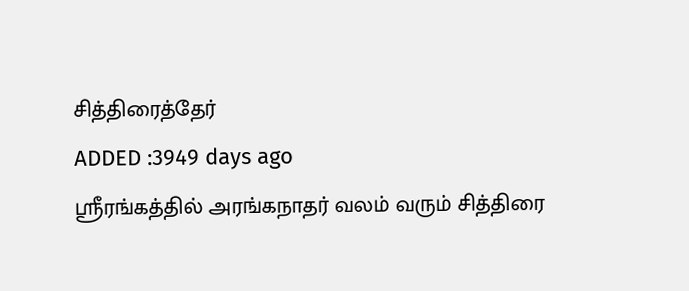சித்திரைத்தேர்
ADDED :3949 days ago
ஸ்ரீரங்கத்தில் அரங்கநாதர் வலம் வரும் சித்திரை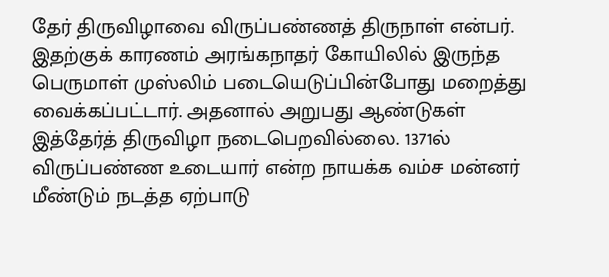தேர் திருவிழாவை விருப்பண்ணத் திருநாள் என்பர். இதற்குக் காரணம் அரங்கநாதர் கோயிலில் இருந்த பெருமாள் முஸ்லிம் படையெடுப்பின்போது மறைத்து வைக்கப்பட்டார். அதனால் அறுபது ஆண்டுகள் இத்தேர்த் திருவிழா நடைபெறவில்லை. 1371ல் விருப்பண்ண உடையார் என்ற நாயக்க வம்ச மன்னர் மீண்டும் நடத்த ஏற்பாடு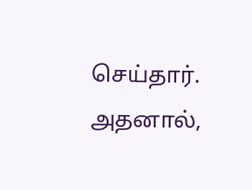செய்தார். அதனால்,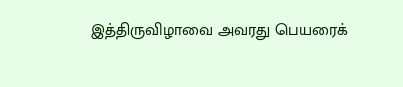இத்திருவிழாவை அவரது பெயரைக்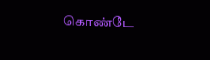கொண்டே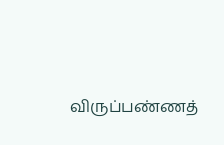விருப்பண்ணத்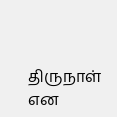திருநாள் என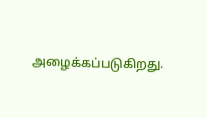அழைக்கப்படுகிறது.